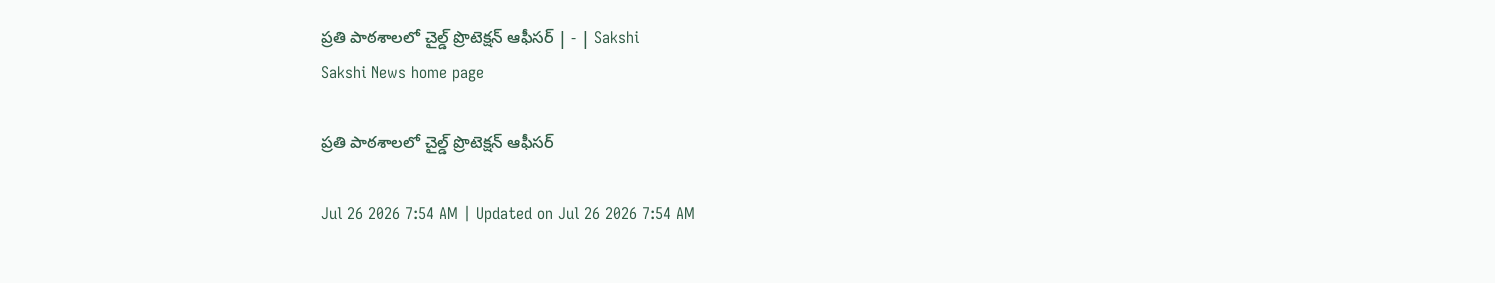ప్రతి పాఠశాలలో చైల్డ్‌ ప్రొటెక్షన్‌ ఆఫీసర్‌ | - | Sakshi
Sakshi News home page

ప్రతి పాఠశాలలో చైల్డ్‌ ప్రొటెక్షన్‌ ఆఫీసర్‌

Jul 26 2026 7:54 AM | Updated on Jul 26 2026 7:54 AM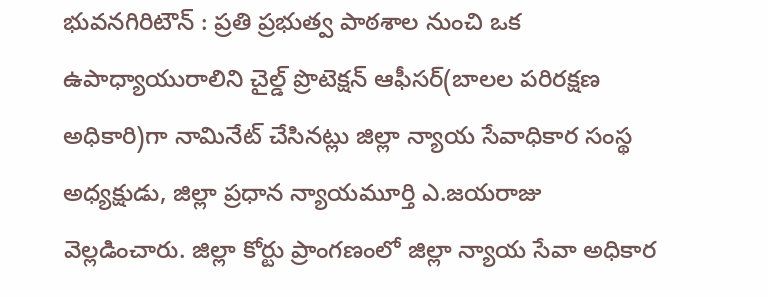భువనగిరిటౌన్‌ : ప్రతి ప్రభుత్వ పాఠశాల నుంచి ఒక ఉపాధ్యాయురాలిని చైల్డ్‌ ప్రొటెక్షన్‌ ఆఫీసర్‌(బాలల పరిరక్షణ అధికారి)గా నామినేట్‌ చేసినట్లు జిల్లా న్యాయ సేవాధికార సంస్థ అధ్యక్షుడు, జిల్లా ప్రధాన న్యాయమూర్తి ఎ.జయరాజు వెల్లడించారు. జిల్లా కోర్టు ప్రాంగణంలో జిల్లా న్యాయ సేవా అధికార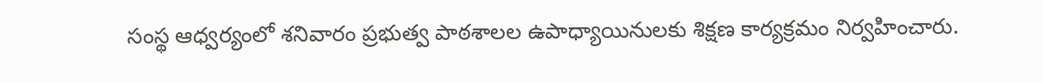సంస్థ ఆధ్వర్యంలో శనివారం ప్రభుత్వ పాఠశాలల ఉపాధ్యాయినులకు శిక్షణ కార్యక్రమం నిర్వహించారు.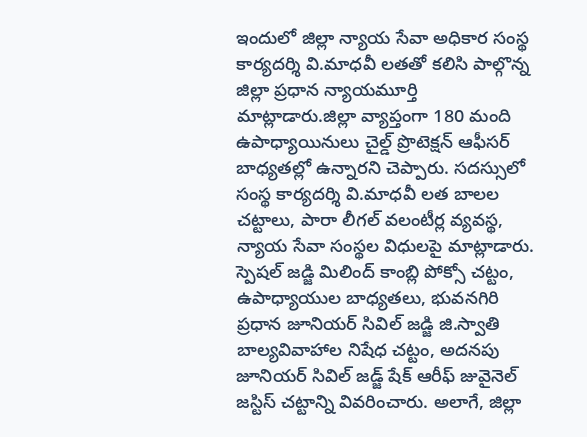ఇందులో జిల్లా న్యాయ సేవా అధికార సంస్థ కార్యదర్శి వి.మాధవీ లతతో కలిసి పాల్గొన్న జిల్లా ప్రధాన న్యాయమూర్తి మాట్లాడారు.జిల్లా వ్యాప్తంగా 180 మంది ఉపాధ్యాయినులు చైల్డ్‌ ప్రొటెక్షన్‌ ఆఫీసర్‌ బాధ్యతల్లో ఉన్నారని చెప్పారు. సదస్సులో సంస్థ కార్యదర్శి వి.మాధవీ లత బాలల చట్టాలు, పారా లీగల్‌ వలంటీర్ల వ్యవస్థ, న్యాయ సేవా సంస్థల విధులపై మాట్లాడారు. స్పెషల్‌ జడ్జి మిలింద్‌ కాంబ్లి పోక్సో చట్టం, ఉపాధ్యాయుల బాధ్యతలు, భువనగిరి ప్రధాన జూనియర్‌ సివిల్‌ జడ్జి జి.స్వాతి బాల్యవివాహాల నిషేధ చట్టం, అదనపు జూనియర్‌ సివిల్‌ జడ్జ్‌ షేక్‌ ఆరీఫ్‌ జువైనెల్‌ జస్టిస్‌ చట్టాన్ని వివరించారు. అలాగే, జిల్లా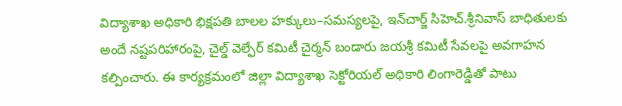విద్యాశాఖ అధికారి భిక్షపతి బాలల హక్కులు–సమస్యలపై, ఇన్‌చార్జ్‌ సిహెచ్‌.శ్రీనివాస్‌ బాధితులకు అందే నష్టపరిహారంపై, చైల్డ్‌ వెల్ఫేర్‌ కమిటీ చైర్మన్‌ బండారు జయశ్రీ కమిటీ సేవలపై అవగాహన కల్పించారు. ఈ కార్యక్రమంలో జిల్లా విద్యాశాఖ సెక్టోరియల్‌ అధికారి లింగారెడ్డితో పాటు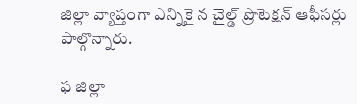జిల్లా వ్యాప్తంగా ఎన్నికై న చైల్డ్‌ ప్రొటెక్షన్‌ ఆఫీసర్లు పాల్గొన్నారు.

ఫ జిల్లా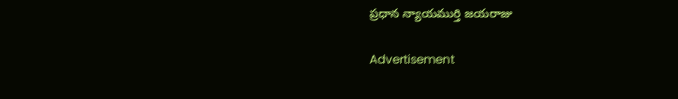ప్రధాన న్యాయముర్తి జయరాజు

Advertisement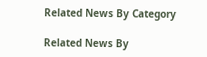Related News By Category

Related News By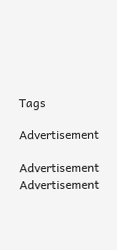Tags

Advertisement

Advertisement
Advertisement